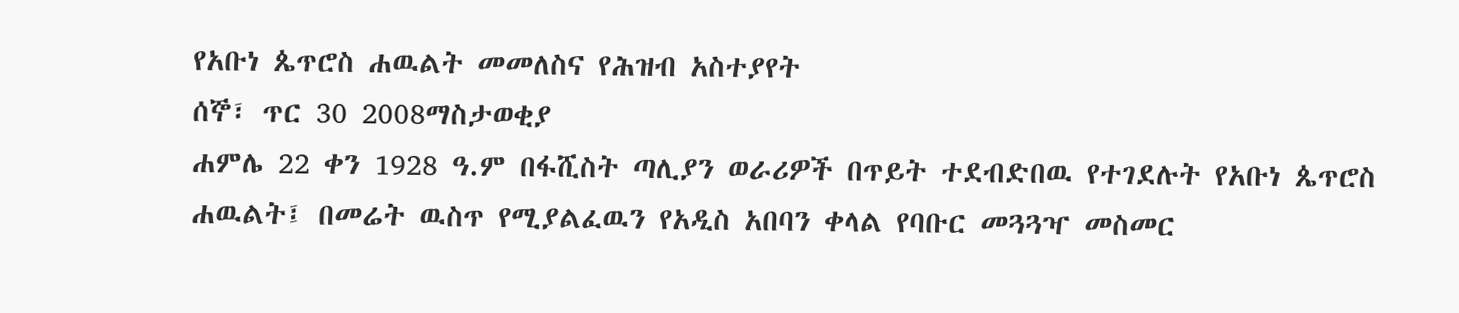የአቡነ ጴጥሮስ ሐዉልት መመለስና የሕዝብ አስተያየት
ሰኞ፣ ጥር 30 2008ማስታወቂያ
ሐምሌ 22 ቀን 1928 ዓ.ም በፋሺስት ጣሊያን ወራሪዎች በጥይት ተደብድበዉ የተገደሉት የአቡነ ጴጥሮስ ሐዉልት፤ በመሬት ዉስጥ የሚያልፈዉን የአዲስ አበባን ቀላል የባቡር መጓጓዣ መስመር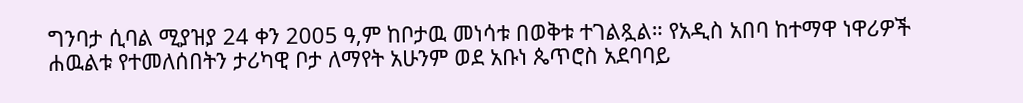ግንባታ ሲባል ሚያዝያ 24 ቀን 2005 ዓ,ም ከቦታዉ መነሳቱ በወቅቱ ተገልጿል። የአዲስ አበባ ከተማዋ ነዋሪዎች ሐዉልቱ የተመለሰበትን ታሪካዊ ቦታ ለማየት አሁንም ወደ አቡነ ጴጥሮስ አደባባይ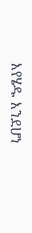እየሄዱ እንደሆነ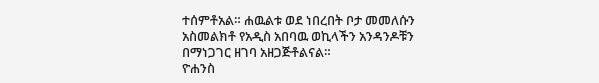ተሰምቶአል። ሐዉልቱ ወደ ነበረበት ቦታ መመለሱን አስመልክቶ የአዲስ አበባዉ ወኪላችን አንዳንዶቹን በማነጋገር ዘገባ አዘጋጅቶልናል።
ዮሐንስ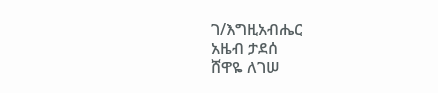ገ/እግዚአብሔር
አዜብ ታደሰ
ሸዋዬ ለገሠ